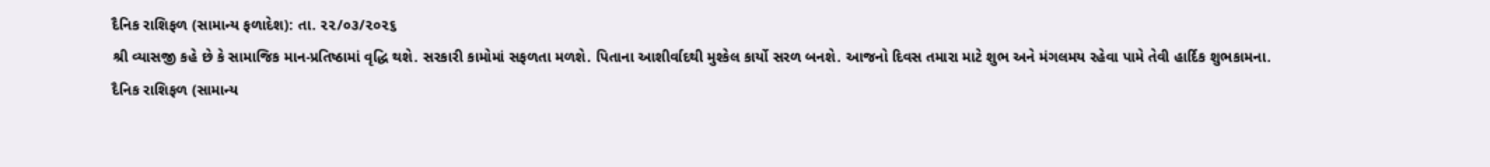દૈનિક રાશિફળ (સામાન્ય ફળાદેશ): તા. ૨૨/૦૩/૨૦૨૬
શ્રી વ્યાસજી કહે છે કે સામાજિક માન-પ્રતિષ્ઠામાં વૃદ્ધિ થશે. સરકારી કામોમાં સફળતા મળશે. પિતાના આશીર્વાદથી મુશ્કેલ કાર્યો સરળ બનશે. આજનો દિવસ તમારા માટે શુભ અને મંગલમય રહેવા પામે તેવી હાર્દિક શુભકામના.
દૈનિક રાશિફળ (સામાન્ય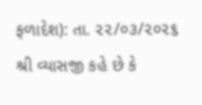ફળાદેશ): તા. ૨૨/૦૩/૨૦૨૬
શ્રી વ્યાસજી કહે છે કે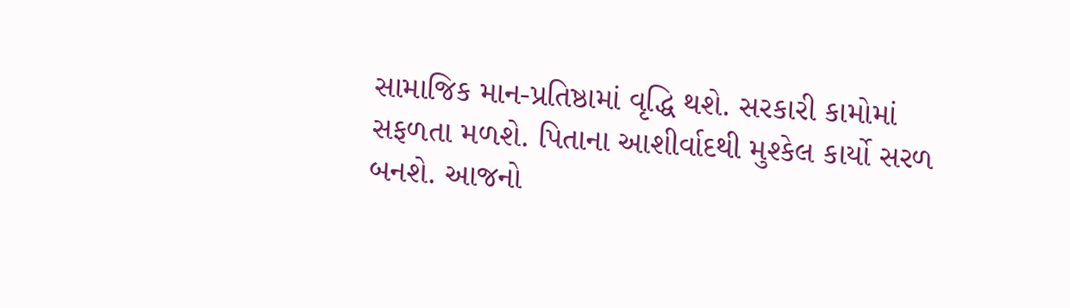સામાજિક માન-પ્રતિષ્ઠામાં વૃદ્ધિ થશે. સરકારી કામોમાં સફળતા મળશે. પિતાના આશીર્વાદથી મુશ્કેલ કાર્યો સરળ બનશે. આજનો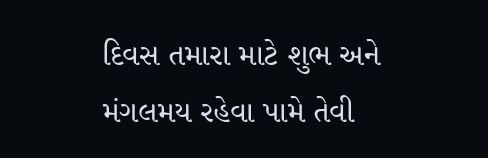દિવસ તમારા માટે શુભ અને મંગલમય રહેવા પામે તેવી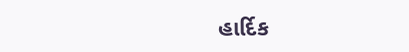હાર્દિક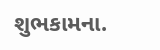શુભકામના.